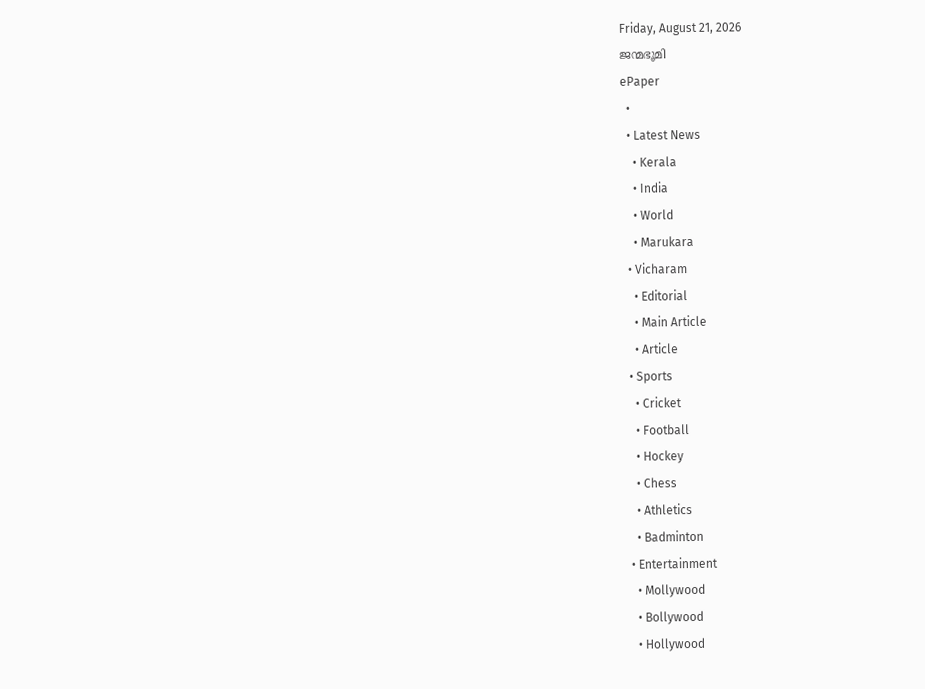Friday, August 21, 2026
ജന്മഭൂമി
ePaper
  •
  • Latest News
    • Kerala
    • India
    • World
    • Marukara
  • Vicharam
    • Editorial
    • Main Article
    • Article
  • Sports
    • Cricket
    • Football
    • Hockey
    • Chess
    • Athletics
    • Badminton
  • Entertainment
    • Mollywood
    • Bollywood
    • Hollywood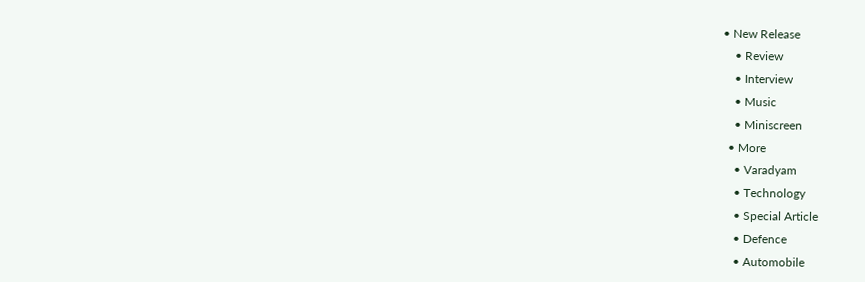• New Release
    • Review
    • Interview
    • Music
    • Miniscreen
  • More
    • Varadyam
    • Technology
    • Special Article
    • Defence
    • Automobile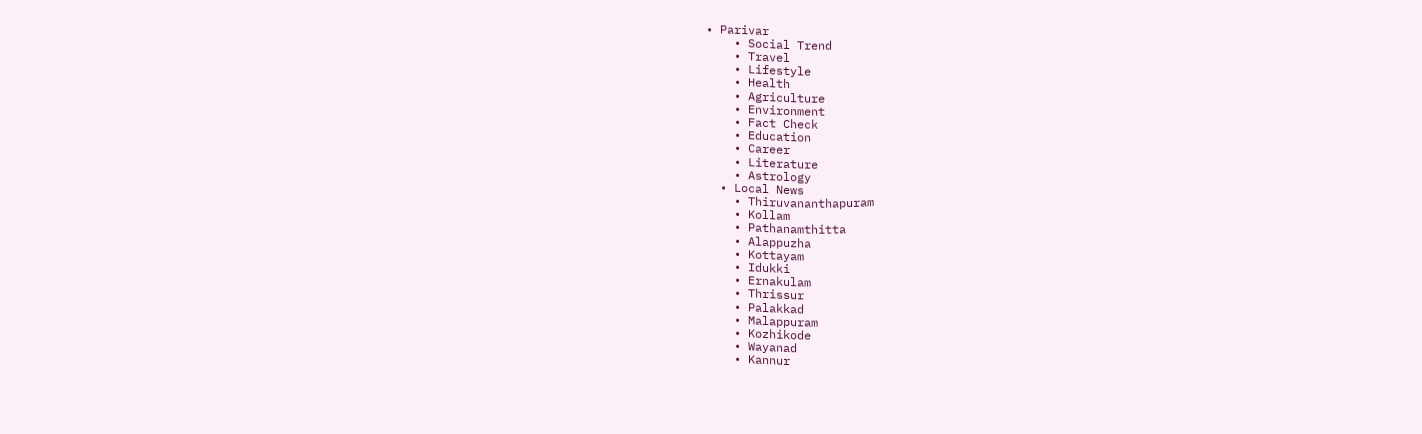• Parivar
    • Social Trend
    • Travel
    • Lifestyle
    • Health
    • Agriculture
    • Environment
    • Fact Check
    • Education
    • Career
    • Literature
    • Astrology
  • Local News
    • Thiruvananthapuram
    • Kollam
    • Pathanamthitta
    • Alappuzha
    • Kottayam
    • Idukki
    • Ernakulam
    • Thrissur
    • Palakkad
    • Malappuram
    • Kozhikode
    • Wayanad
    • Kannur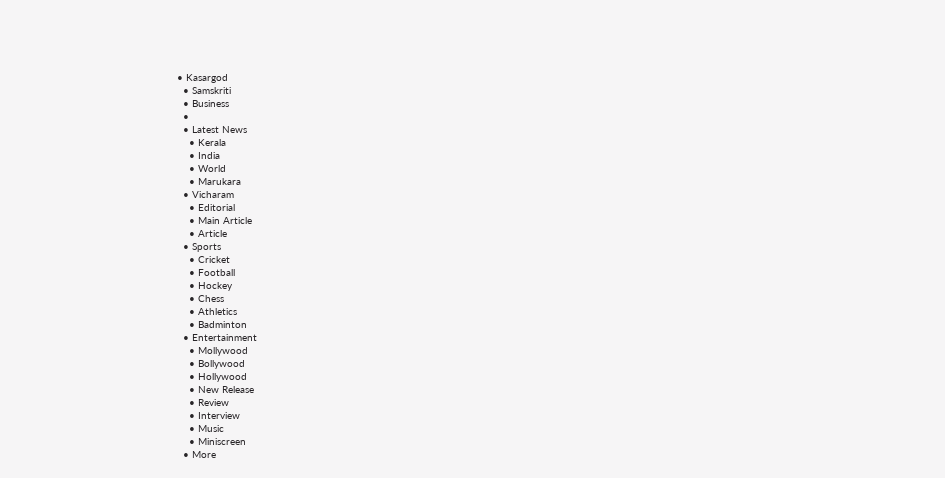• Kasargod
  • Samskriti
  • Business
  •
  • Latest News
    • Kerala
    • India
    • World
    • Marukara
  • Vicharam
    • Editorial
    • Main Article
    • Article
  • Sports
    • Cricket
    • Football
    • Hockey
    • Chess
    • Athletics
    • Badminton
  • Entertainment
    • Mollywood
    • Bollywood
    • Hollywood
    • New Release
    • Review
    • Interview
    • Music
    • Miniscreen
  • More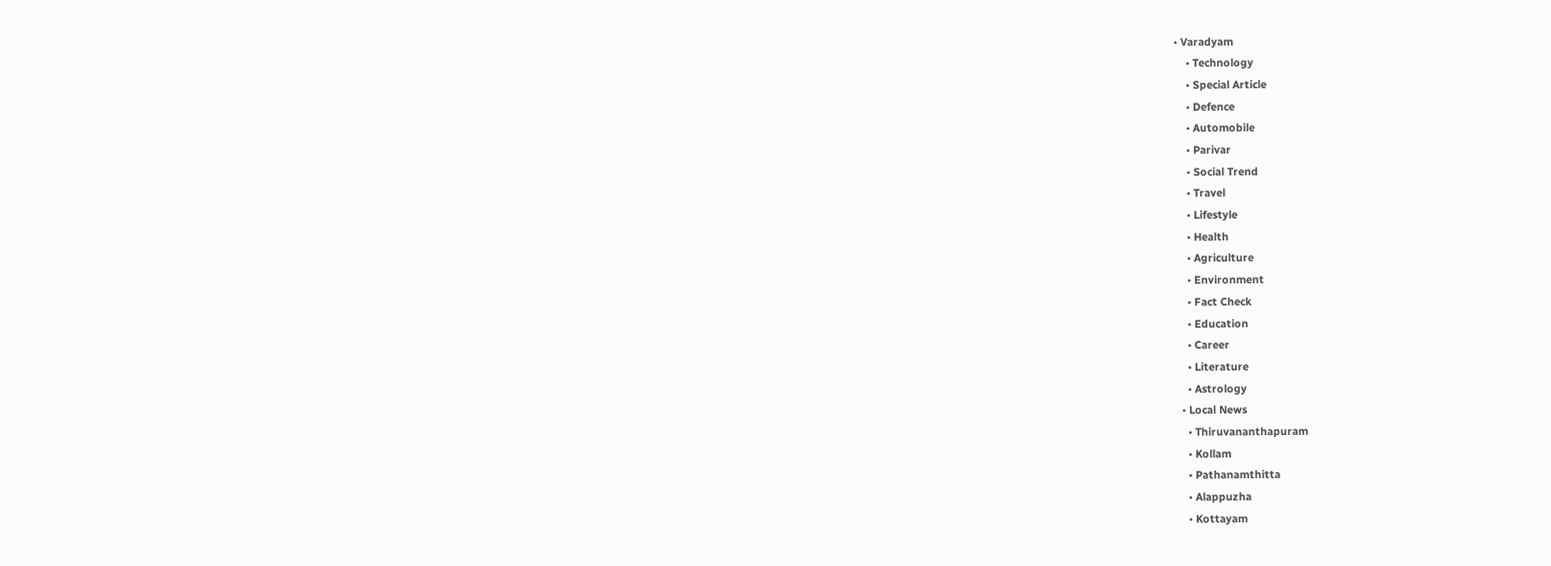• Varadyam
    • Technology
    • Special Article
    • Defence
    • Automobile
    • Parivar
    • Social Trend
    • Travel
    • Lifestyle
    • Health
    • Agriculture
    • Environment
    • Fact Check
    • Education
    • Career
    • Literature
    • Astrology
  • Local News
    • Thiruvananthapuram
    • Kollam
    • Pathanamthitta
    • Alappuzha
    • Kottayam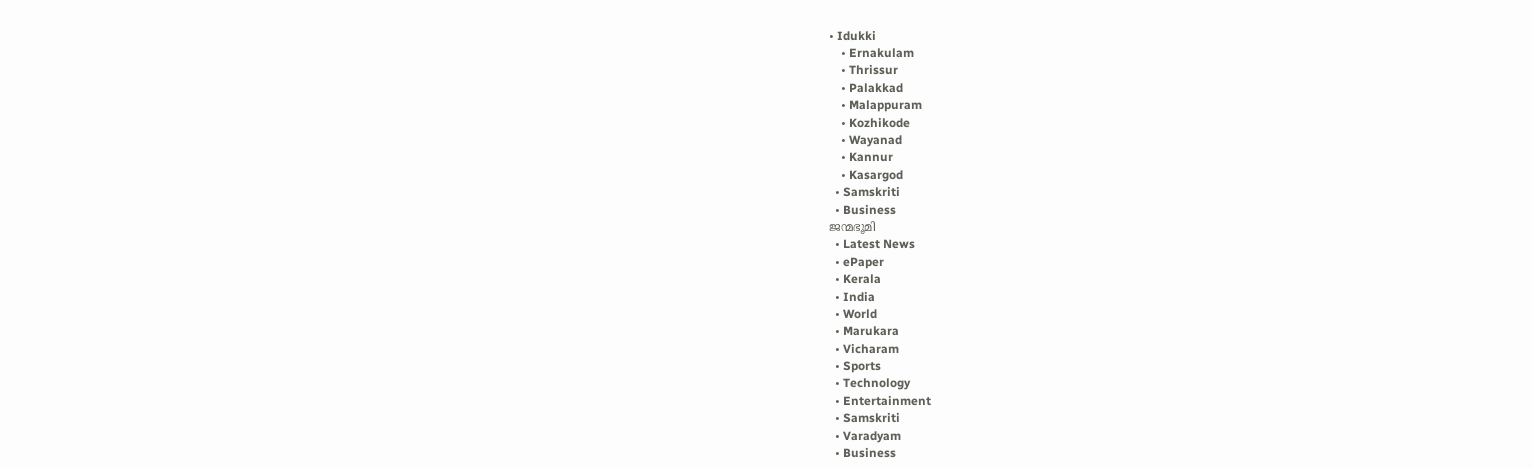• Idukki
    • Ernakulam
    • Thrissur
    • Palakkad
    • Malappuram
    • Kozhikode
    • Wayanad
    • Kannur
    • Kasargod
  • Samskriti
  • Business
ജന്മഭൂമി
  • Latest News
  • ePaper
  • Kerala
  • India
  • World
  • Marukara
  • Vicharam
  • Sports
  • Technology
  • Entertainment
  • Samskriti
  • Varadyam
  • Business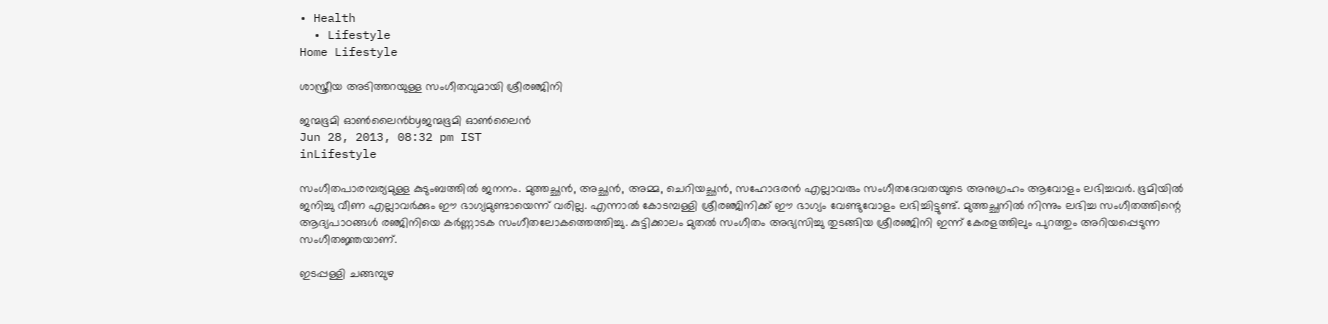• Health
  • Lifestyle
Home Lifestyle

ശാസ്ത്രീയ അടിത്തറയുള്ള സംഗീതവുമായി ശ്രീരഞ്ജിനി

ജന്മഭൂമി ഓണ്‍ലൈന്‍byജന്മഭൂമി ഓണ്‍ലൈന്‍
Jun 28, 2013, 08:32 pm IST
inLifestyle

സംഗീതപാരമ്പര്യമുള്ള കുടുംബത്തില്‍ ജനനം. മുത്തച്ഛന്‍, അച്ഛന്‍, അമ്മ, ചെറിയച്ഛന്‍, സഹോദരന്‍ എല്ലാവരും സംഗീതദേവതയുടെ അനുഗ്രഹം ആവോളം ലഭിച്ചവര്‍. ഭൂമിയില്‍ ജനിച്ചു വീണ എല്ലാവര്‍ക്കും ഈ ഭാഗ്യമുണ്ടായെന്ന്‌ വരില്ല. എന്നാല്‍ കോടമ്പള്ളി ശ്രീരഞ്ജിനിക്ക്‌ ഈ ഭാഗ്യം വേണ്ടുവോളം ലഭിച്ചിട്ടുണ്ട്‌. മുത്തച്ഛനില്‍ നിന്നും ലഭിച്ച സംഗീതത്തിന്റെ ആദ്യപാഠങ്ങള്‍ രഞ്ജിനിയെ കര്‍ണ്ണാടക സംഗീതലോകത്തെത്തിച്ചു. കുട്ടിക്കാലം മുതല്‍ സംഗീതം അഭ്യസിച്ചു തുടങ്ങിയ ശ്രീരഞ്ജിനി ഇന്ന്‌ കേരളത്തിലും പുറത്തും അറിയപ്പെടുന്ന സംഗീതജ്ഞയാണ്‌.

ഇടപ്പള്ളി ചങ്ങമ്പുഴ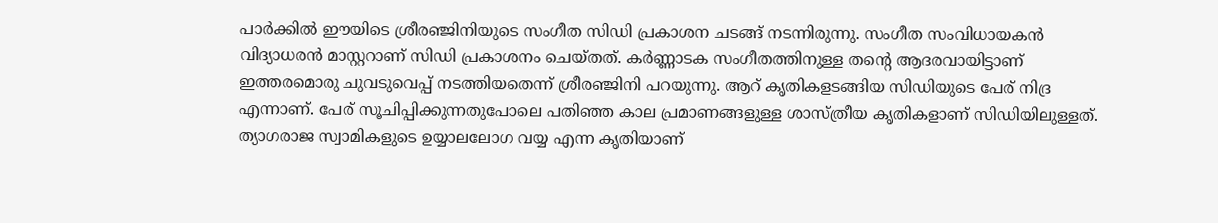പാര്‍ക്കില്‍ ഈയിടെ ശ്രീരഞ്ജിനിയുടെ സംഗീത സിഡി പ്രകാശന ചടങ്ങ്‌ നടന്നിരുന്നു. സംഗീത സംവിധായകന്‍ വിദ്യാധരന്‍ മാസ്റ്ററാണ്‌ സിഡി പ്രകാശനം ചെയ്തത്‌. കര്‍ണ്ണാടക സംഗീതത്തിനുള്ള തന്റെ ആദരവായിട്ടാണ്‌ ഇത്തരമൊരു ചുവടുവെപ്പ്‌ നടത്തിയതെന്ന്‌ ശ്രീരഞ്ജിനി പറയുന്നു. ആറ്‌ കൃതികളടങ്ങിയ സിഡിയുടെ പേര്‌ നിദ്ര എന്നാണ്‌. പേര്‌ സൂചിപ്പിക്കുന്നതുപോലെ പതിഞ്ഞ കാല പ്രമാണങ്ങളുള്ള ശാസ്ത്രീയ കൃതികളാണ്‌ സിഡിയിലുള്ളത്‌. ത്യാഗരാജ സ്വാമികളുടെ ഉയ്യാലലോഗ വയ്യ എന്ന കൃതിയാണ്‌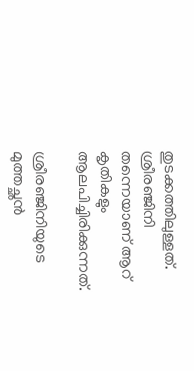തുടക്കത്തിലുള്ളത്‌. ശ്രീരഞ്ജിനി തന്നെയാണ്‌ ആറ്‌ കൃതികളും ആലപിച്ചിരിക്കുന്നത്‌.

ശ്രീരഞ്ജിനിയുടെ മുത്തച്ഛന്‍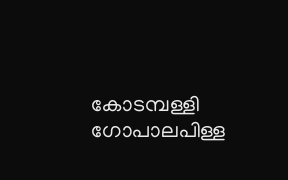കോടമ്പള്ളി ഗോപാലപിള്ള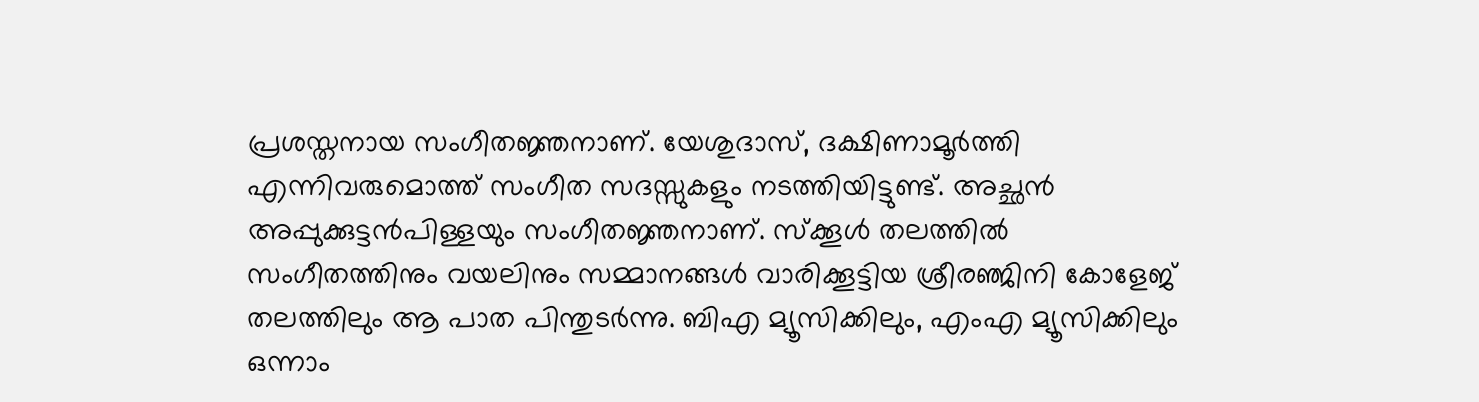പ്രശസ്തനായ സംഗീതജ്ഞനാണ്‌. യേശുദാസ്‌, ദക്ഷിണാമൂര്‍ത്തി എന്നിവരുമൊത്ത്‌ സംഗീത സദസ്സുകളും നടത്തിയിട്ടുണ്ട്‌. അച്ഛന്‍ അപ്പുക്കുട്ടന്‍പിള്ളയും സംഗീതജ്ഞനാണ്‌. സ്ക്കൂള്‍ തലത്തില്‍ സംഗീതത്തിനും വയലിനും സമ്മാനങ്ങള്‍ വാരിക്കൂട്ടിയ ശ്രീരഞ്ജിനി കോളേജ്‌ തലത്തിലും ആ പാത പിന്തുടര്‍ന്നു. ബിഎ മ്യൂസിക്കിലും, എംഎ മ്യൂസിക്കിലും ഒന്നാം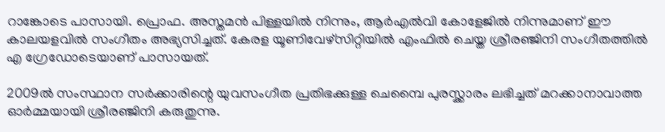റാങ്കോടെ പാസായി. പ്രൊഫ. അസ്തമന്‍ പിള്ളയില്‍ നിന്നും, ആര്‍എല്‍വി കോളേജില്‍ നിന്നുമാണ്‌ ഈ കാലയളവില്‍ സംഗീതം അഭ്യസിച്ചത്‌. കേരള യൂണിവേഴ്സിറ്റിയില്‍ എംഫില്‍ ചെയ്ത ശ്രീരഞ്ജിനി സംഗീതത്തില്‍ എ ഗ്രേഡോടെയാണ്‌ പാസായത്‌.

2009ല്‍ സംസ്ഥാന സര്‍ക്കാരിന്റെ യുവസംഗീത പ്രതിഭക്കുള്ള ചെമ്പൈ പുരസ്ക്കാരം ലഭിച്ചത്‌ മറക്കാനാവാത്ത ഓര്‍മ്മയായി ശ്രീരഞ്ജിനി കരുതുന്നു.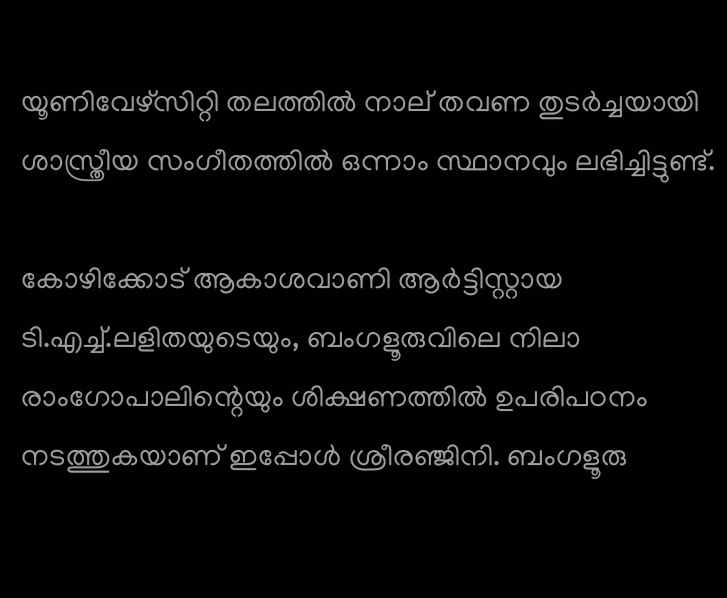യൂണിവേഴ്സിറ്റി തലത്തില്‍ നാല്‌ തവണ തുടര്‍ച്ചയായി ശാസ്ത്രീയ സംഗീതത്തില്‍ ഒന്നാം സ്ഥാനവും ലഭിച്ചിട്ടുണ്ട്‌.

കോഴിക്കോട്‌ ആകാശവാണി ആര്‍ട്ടിസ്റ്റായ ടി.എച്ച്‌.ലളിതയുടെയും, ബംഗളൂരുവിലെ നിലാ രാംഗോപാലിന്റെയും ശിക്ഷണത്തില്‍ ഉപരിപഠനം നടത്തുകയാണ്‌ ഇപ്പോള്‍ ശ്രീരഞ്ജിനി. ബംഗളൂരു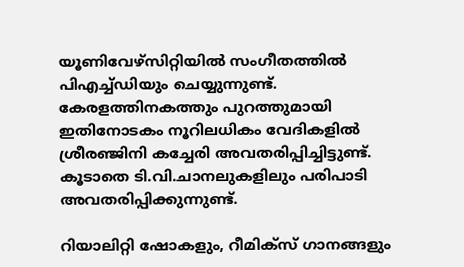യൂണിവേഴ്സിറ്റിയില്‍ സംഗീതത്തില്‍ പിഎച്ച്ഡിയും ചെയ്യുന്നുണ്ട്‌. കേരളത്തിനകത്തും പുറത്തുമായി ഇതിനോടകം നൂറിലധികം വേദികളില്‍ ശ്രീരഞ്ജിനി കച്ചേരി അവതരിപ്പിച്ചിട്ടുണ്ട്‌. കൂടാതെ ടി.വി.ചാനലുകളിലും പരിപാടി അവതരിപ്പിക്കുന്നുണ്ട്‌.

റിയാലിറ്റി ഷോകളും, റീമിക്സ്‌ ഗാനങ്ങളും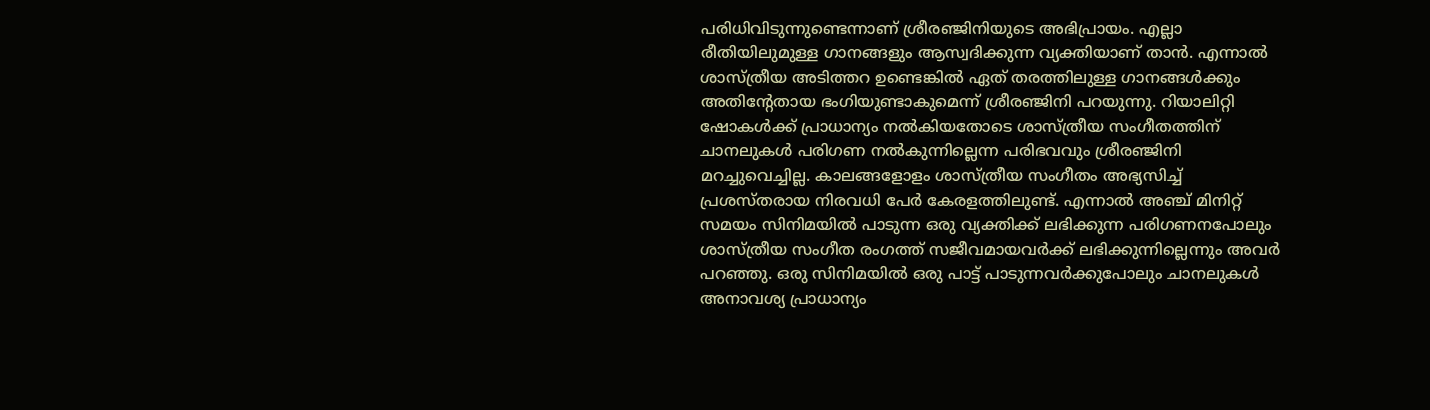പരിധിവിടുന്നുണ്ടെന്നാണ്‌ ശ്രീരഞ്ജിനിയുടെ അഭിപ്രായം. എല്ലാ രീതിയിലുമുള്ള ഗാനങ്ങളും ആസ്വദിക്കുന്ന വ്യക്തിയാണ്‌ താന്‍. എന്നാല്‍ ശാസ്ത്രീയ അടിത്തറ ഉണ്ടെങ്കില്‍ ഏത്‌ തരത്തിലുള്ള ഗാനങ്ങള്‍ക്കും അതിന്റേതായ ഭംഗിയുണ്ടാകുമെന്ന്‌ ശ്രീരഞ്ജിനി പറയുന്നു. റിയാലിറ്റി ഷോകള്‍ക്ക്‌ പ്രാധാന്യം നല്‍കിയതോടെ ശാസ്ത്രീയ സംഗീതത്തിന്‌ ചാനലുകള്‍ പരിഗണ നല്‍കുന്നില്ലെന്ന പരിഭവവും ശ്രീരഞ്ജിനി മറച്ചുവെച്ചില്ല. കാലങ്ങളോളം ശാസ്ത്രീയ സംഗീതം അഭ്യസിച്ച്‌ പ്രശസ്തരായ നിരവധി പേര്‍ കേരളത്തിലുണ്ട്‌. എന്നാല്‍ അഞ്ച്‌ മിനിറ്റ്‌ സമയം സിനിമയില്‍ പാടുന്ന ഒരു വ്യക്തിക്ക്‌ ലഭിക്കുന്ന പരിഗണനപോലും ശാസ്ത്രീയ സംഗീത രംഗത്ത്‌ സജീവമായവര്‍ക്ക്‌ ലഭിക്കുന്നില്ലെന്നും അവര്‍ പറഞ്ഞു. ഒരു സിനിമയില്‍ ഒരു പാട്ട്‌ പാടുന്നവര്‍ക്കുപോലും ചാനലുകള്‍ അനാവശ്യ പ്രാധാന്യം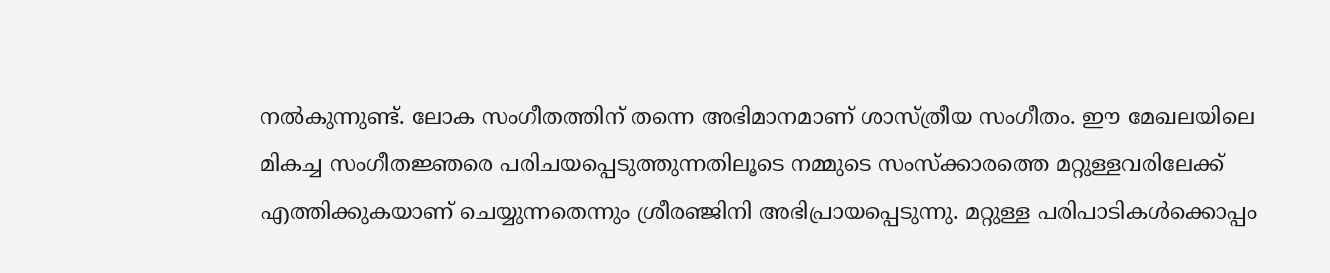നല്‍കുന്നുണ്ട്‌. ലോക സംഗീതത്തിന്‌ തന്നെ അഭിമാനമാണ്‌ ശാസ്ത്രീയ സംഗീതം. ഈ മേഖലയിലെ മികച്ച സംഗീതജ്ഞരെ പരിചയപ്പെടുത്തുന്നതിലൂടെ നമ്മുടെ സംസ്ക്കാരത്തെ മറ്റുള്ളവരിലേക്ക്‌ എത്തിക്കുകയാണ്‌ ചെയ്യുന്നതെന്നും ശ്രീരഞ്ജിനി അഭിപ്രായപ്പെടുന്നു. മറ്റുള്ള പരിപാടികള്‍ക്കൊപ്പം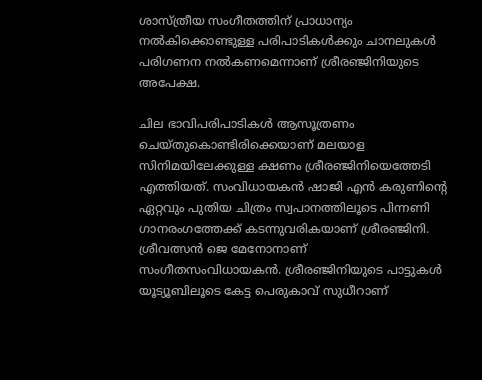ശാസ്ത്രീയ സംഗീതത്തിന്‌ പ്രാധാന്യം നല്‍കിക്കൊണ്ടുള്ള പരിപാടികള്‍ക്കും ചാനലുകള്‍ പരിഗണന നല്‍കണമെന്നാണ്‌ ശ്രീരഞ്ജിനിയുടെ അപേക്ഷ.

ചില ഭാവിപരിപാടികള്‍ ആസൂത്രണം ചെയ്തുകൊണ്ടിരിക്കെയാണ്‌ മലയാള സിനിമയിലേക്കുള്ള ക്ഷണം ശ്രീരഞ്ജിനിയെത്തേടി എത്തിയത്‌. സംവിധായകന്‍ ഷാജി എന്‍ കരുണിന്റെ ഏറ്റവും പുതിയ ചിത്രം സ്വപാനത്തിലൂടെ പിന്നണി ഗാനരംഗത്തേക്ക്‌ കടന്നുവരികയാണ്‌ ശ്രീരഞ്ജിനി. ശ്രീവത്സന്‍ ജെ മേനോനാണ്‌ സംഗീതസംവിധായകന്‍. ശ്രീരഞ്ജിനിയുടെ പാട്ടുകള്‍ യൂട്യൂബിലൂടെ കേട്ട പെരുകാവ്‌ സുധീറാണ്‌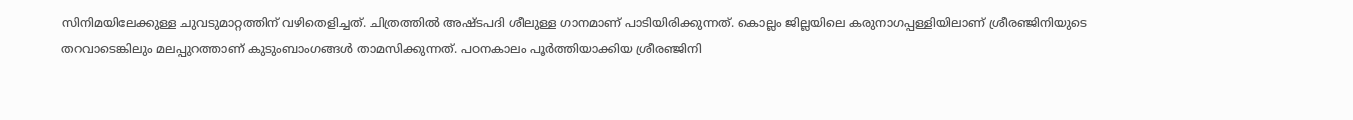സിനിമയിലേക്കുള്ള ചുവടുമാറ്റത്തിന്‌ വഴിതെളിച്ചത്‌. ചിത്രത്തില്‍ അഷ്ടപദി ശീലുള്ള ഗാനമാണ്‌ പാടിയിരിക്കുന്നത്‌. കൊല്ലം ജില്ലയിലെ കരുനാഗപ്പള്ളിയിലാണ്‌ ശ്രീരഞ്ജിനിയുടെ തറവാടെങ്കിലും മലപ്പുറത്താണ്‌ കുടുംബാംഗങ്ങള്‍ താമസിക്കുന്നത്‌. പഠനകാലം പൂര്‍ത്തിയാക്കിയ ശ്രീരഞ്ജിനി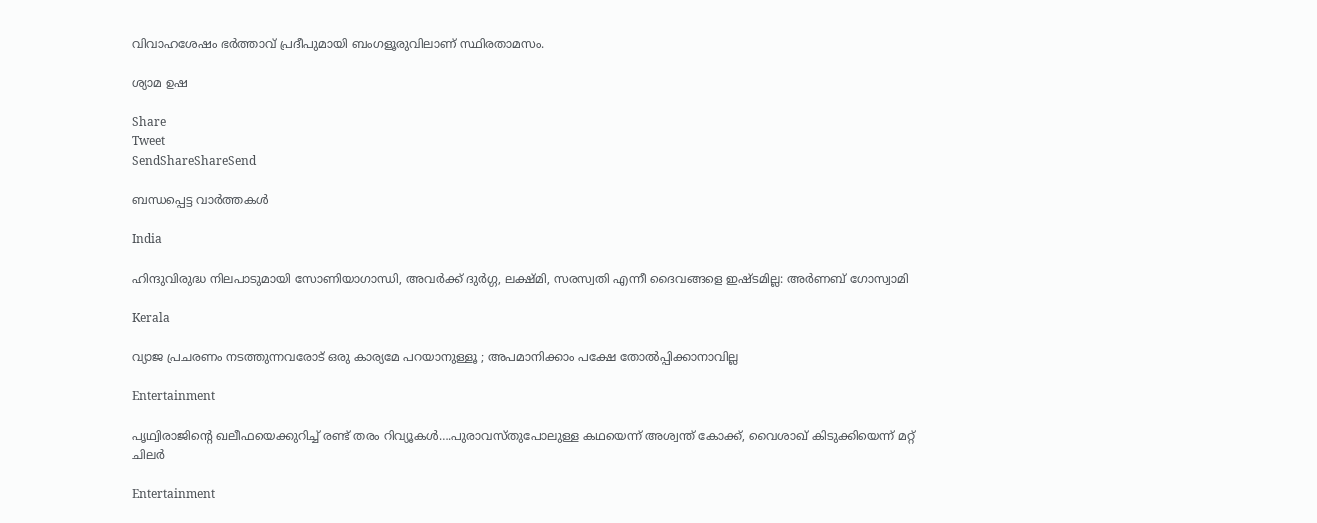വിവാഹശേഷം ഭര്‍ത്താവ്‌ പ്രദീപുമായി ബംഗളൂരുവിലാണ്‌ സ്ഥിരതാമസം.

ശ്യാമ ഉഷ

Share
Tweet
SendShareShareSend

ബന്ധപ്പെട്ട വാര്‍ത്തകള്‍

India

ഹിന്ദുവിരുദ്ധ നിലപാടുമായി സോണിയാഗാന്ധി, അവര്‍ക്ക് ദുര്‍ഗ്ഗ, ലക്ഷ്മി, സരസ്വതി എന്നീ ദൈവങ്ങളെ ഇഷ്ടമില്ല: അര്‍ണബ് ഗോസ്വാമി

Kerala

വ്യാജ പ്രചരണം നടത്തുന്നവരോട് ഒരു കാര്യമേ പറയാനുള്ളൂ ; അപമാനിക്കാം പക്ഷേ തോൽപ്പിക്കാനാവില്ല

Entertainment

പൃഥ്വിരാജിന്റെ ഖലീഫയെക്കുറിച്ച് രണ്ട് തരം റിവ്യൂകള്‍….പുരാവസ്തുപോലുള്ള കഥയെന്ന് അശ്വന്ത് കോക്ക്, വൈശാഖ് കിടുക്കിയെന്ന് മറ്റ് ചിലര്‍

Entertainment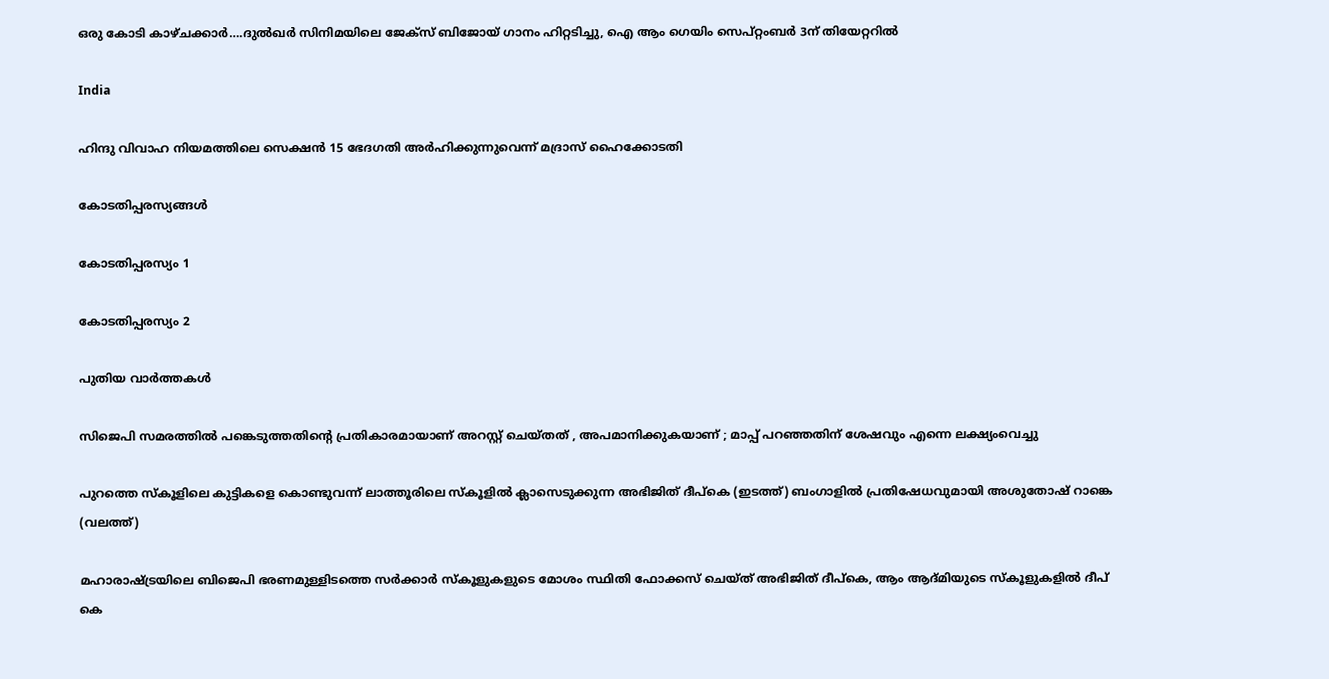ഒരു കോടി കാഴ്ചക്കാര്‍….ദുല്‍ഖര്‍ സിനിമയിലെ ജേക്സ് ബിജോയ് ഗാനം ഹിറ്റടിച്ചു, ഐ ആം ഗെയിം സെപ്റ്റംബര്‍ 3ന് തിയേറ്ററില്‍

India

ഹിന്ദു വിവാഹ നിയമത്തിലെ സെക്ഷന്‍ 15 ഭേദഗതി അര്‍ഹിക്കുന്നുവെന്ന് മദ്രാസ് ഹൈക്കോടതി

കോടതിപ്പരസ്യങ്ങള്‍

കോടതിപ്പരസ്യം 1

കോടതിപ്പരസ്യം 2

പുതിയ വാര്‍ത്തകള്‍

സിജെപി സമരത്തില്‍ പങ്കെടുത്തതിന്റെ പ്രതികാരമായാണ് അറസ്റ്റ് ചെയ്തത് , അപമാനിക്കുകയാണ് ; മാപ്പ് പറഞ്ഞതിന് ശേഷവും എന്നെ ലക്ഷ്യംവെച്ചു

പുറത്തെ സ്കൂളിലെ കുട്ടികളെ കൊണ്ടുവന്ന് ലാത്തൂരിലെ സ്കൂളില്‍ ക്ലാസെടുക്കുന്ന അഭിജിത് ദീപ്കെ (ഇടത്ത്) ബംഗാളില്‍ പ്രതിഷേധവുമായി അശുതോഷ് റാങ്കെ (വലത്ത്)

മഹാരാഷ്‌ട്രയിലെ ബിജെപി ഭരണമുള്ളിടത്തെ സര്‍ക്കാര്‍ സ്കൂളുകളുടെ മോശം സ്ഥിതി ഫോക്കസ് ചെയ്ത് അഭിജിത് ദീപ്കെ, ആം ആദ്മിയുടെ സ്കൂളുകളില്‍ ദീപ് കെ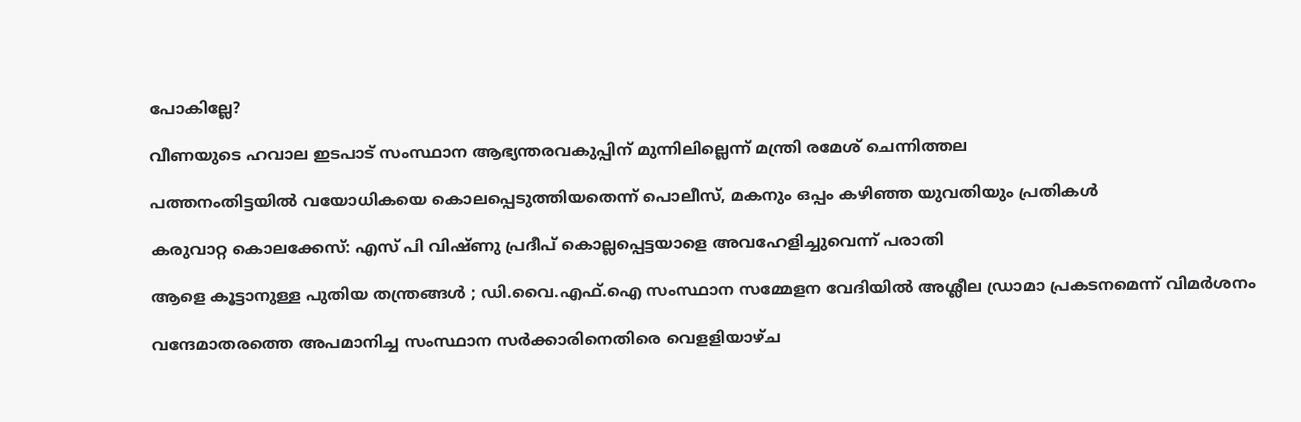പോകില്ലേ?

വീണയുടെ ഹവാല ഇടപാട് സംസ്ഥാന ആഭ്യന്തരവകുപ്പിന് മുന്നിലില്ലെന്ന് മന്ത്രി രമേശ് ചെന്നിത്തല

പത്തനംതിട്ടയില്‍ വയോധികയെ കൊലപ്പെടുത്തിയതെന്ന് പൊലീസ്, മകനും ഒപ്പം കഴിഞ്ഞ യുവതിയും പ്രതികള്‍

കരുവാറ്റ കൊലക്കേസ്: എസ് പി വിഷ്ണു പ്രദീപ് കൊല്ലപ്പെട്ടയാളെ അവഹേളിച്ചുവെന്ന് പരാതി

ആളെ കൂട്ടാനുള്ള പുതിയ തന്ത്രങ്ങൾ ; ഡി.വൈ.എഫ്.ഐ സംസ്ഥാന സമ്മേളന വേദിയിൽ അശ്ലീല ഡ്രാമാ പ്രകടനമെന്ന് വിമർശനം

വന്ദേമാതരത്തെ അപമാനിച്ച സംസ്ഥാന സര്‍ക്കാരിനെതിരെ വെളളിയാഴ്ച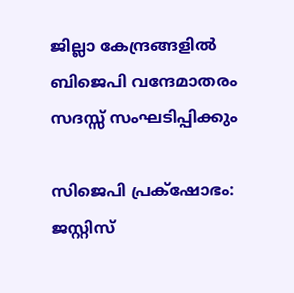ജില്ലാ കേന്ദ്രങ്ങളില്‍ ബിജെപി വന്ദേമാതരം സദസ്സ് സംഘടിപ്പിക്കും

സിജെപി പ്രക്‌ഷോഭം: ജസ്റ്റിസ്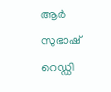ആര്‍ സുഭാഷ് റെഡ്ഡി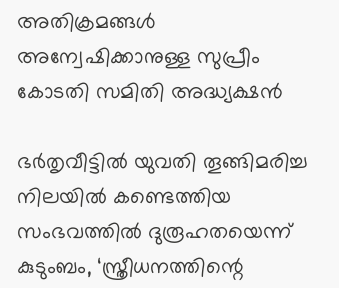അതിക്രമങ്ങള്‍ അന്വേഷിക്കാനുള്ള സുപ്രീം കോടതി സമിതി അദ്ധ്യക്ഷന്‍

ഭര്‍തൃവീട്ടില്‍ യുവതി തൂങ്ങിമരിച്ച നിലയില്‍ കണ്ടെത്തിയ സംഭവത്തില്‍ ദുരൂഹതയെന്ന് കുടുംബം, ‘സ്ത്രീധനത്തിന്റെ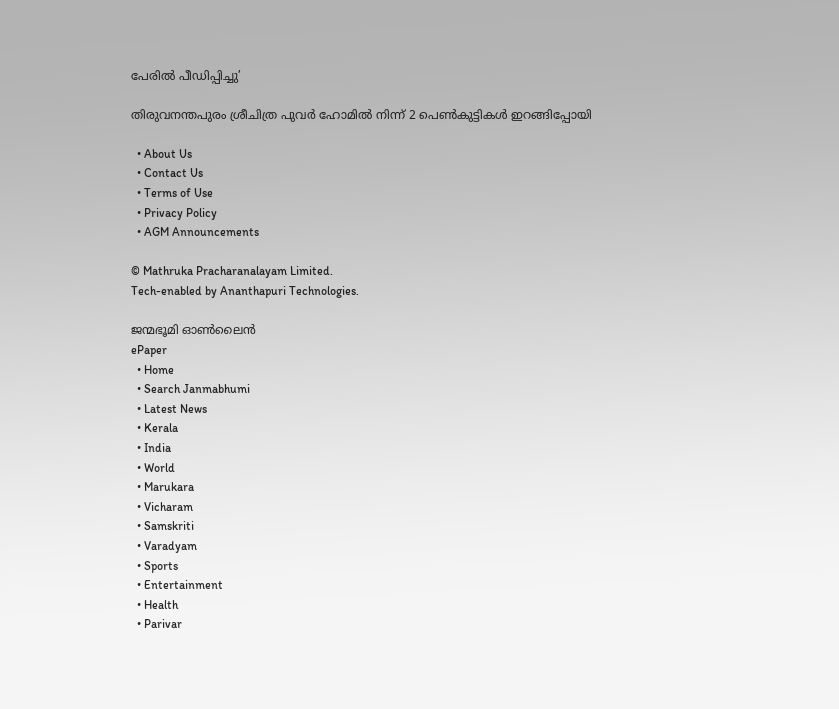പേരില്‍ പീഡിപ്പിച്ചു’

തിരുവനന്തപുരം ശ്രീചിത്ര പുവര്‍ ഹോമില്‍ നിന്ന് 2 പെണ്‍കുട്ടികള്‍ ഇറങ്ങിപ്പോയി

  • About Us
  • Contact Us
  • Terms of Use
  • Privacy Policy
  • AGM Announcements

© Mathruka Pracharanalayam Limited.
Tech-enabled by Ananthapuri Technologies.

ജന്മഭൂമി ഓണ്‍ലൈന്‍
ePaper
  • Home
  • Search Janmabhumi
  • Latest News
  • Kerala
  • India
  • World
  • Marukara
  • Vicharam
  • Samskriti
  • Varadyam
  • Sports
  • Entertainment
  • Health
  • Parivar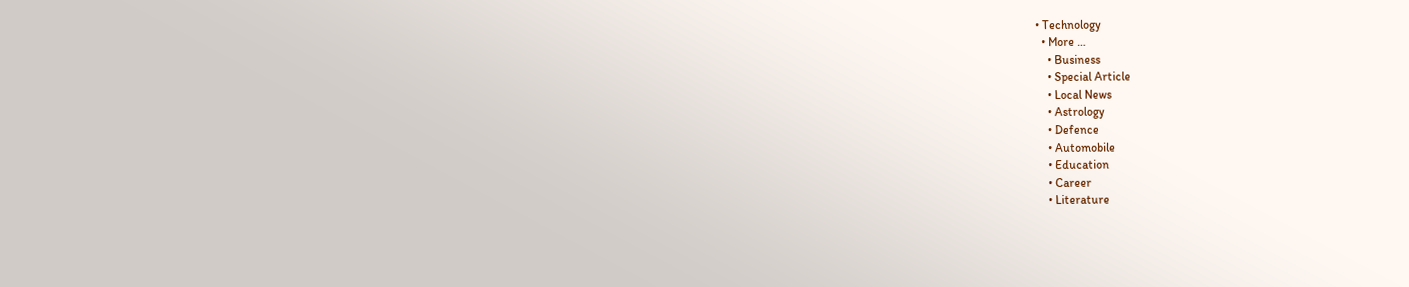• Technology
  • More …
    • Business
    • Special Article
    • Local News
    • Astrology
    • Defence
    • Automobile
    • Education
    • Career
    • Literature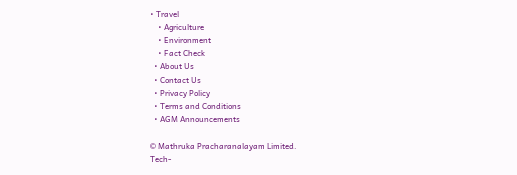• Travel
    • Agriculture
    • Environment
    • Fact Check
  • About Us
  • Contact Us
  • Privacy Policy
  • Terms and Conditions
  • AGM Announcements

© Mathruka Pracharanalayam Limited.
Tech-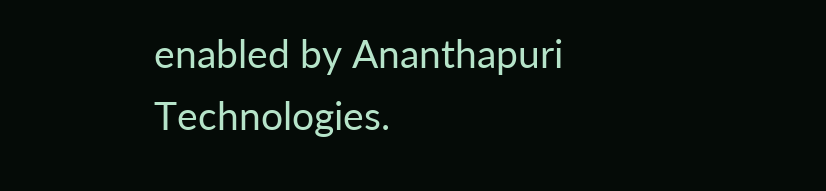enabled by Ananthapuri Technologies.